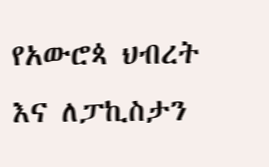የአውሮጳ ህብረት እና ለፓኪስታን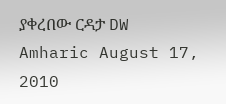ያቀረበው ርዳታ DW Amharic August 17, 2010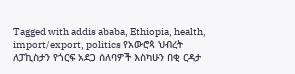Tagged with addis ababa, Ethiopia, health, import/export, politics የአውሮጳ ህብረት ለፓኪስታን የጎርፍ አደጋ ሰለባዎች እስካሁን በቂ ርዳታ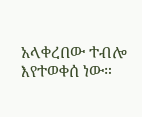አላቀረበው ተብሎ እየተወቀሰ ነው።